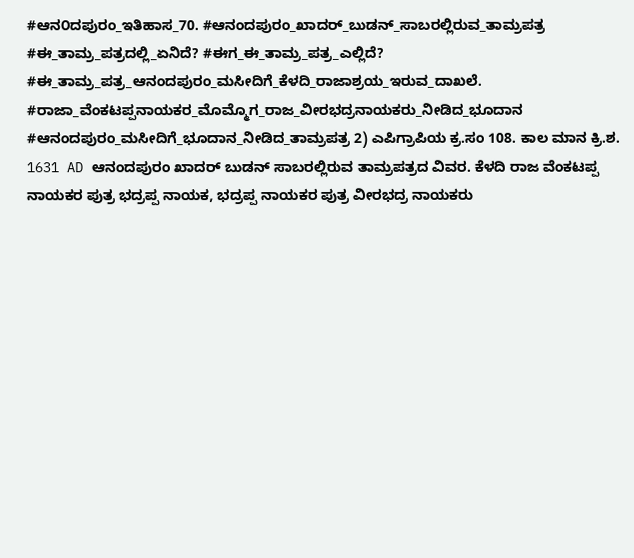#ಆನ೦ದಪುರಂ_ಇತಿಹಾಸ_70. #ಆನಂದಪುರಂ_ಖಾದರ್_ಬುಡನ್_ಸಾಬರಲ್ಲಿರುವ_ತಾಮ್ರಪತ್ರ #ಈ_ತಾಮ್ರ_ಪತ್ರದಲ್ಲಿ_ಏನಿದೆ? #ಈಗ_ಈ_ತಾಮ್ರ_ಪತ್ರ_ಎಲ್ಲಿದೆ? #ಈ_ತಾಮ್ರ_ಪತ್ರ_ಆನಂದಪುರಂ_ಮಸೀದಿಗೆ_ಕೆಳದಿ_ರಾಜಾಶ್ರಯ_ಇರುವ_ದಾಖಲೆ. #ರಾಜಾ_ವೆಂಕಟಪ್ಪನಾಯಕರ_ಮೊಮ್ಮೊಗ_ರಾಜ_ವೀರಭದ್ರನಾಯಕರು_ನೀಡಿದ_ಭೂದಾನ #ಆನಂದಪುರಂ_ಮಸೀದಿಗೆ_ಭೂದಾನ_ನೀಡಿದ_ತಾಮ್ರಪತ್ರ 2) ಎಪಿಗ್ರಾಪಿಯ ಕ್ರ.ಸಂ 108. ಕಾಲ ಮಾನ ಕ್ರಿ.ಶ. 1631 AD ಆನಂದಪುರಂ ಖಾದರ್ ಬುಡನ್ ಸಾಬರಲ್ಲಿರುವ ತಾಮ್ರಪತ್ರದ ವಿವರ. ಕೆಳದಿ ರಾಜ ವೆಂಕಟಪ್ಪ ನಾಯಕರ ಪುತ್ರ ಭದ್ರಪ್ಪ ನಾಯಕ, ಭದ್ರಪ್ಪ ನಾಯಕರ ಪುತ್ರ ವೀರಭದ್ರ ನಾಯಕರು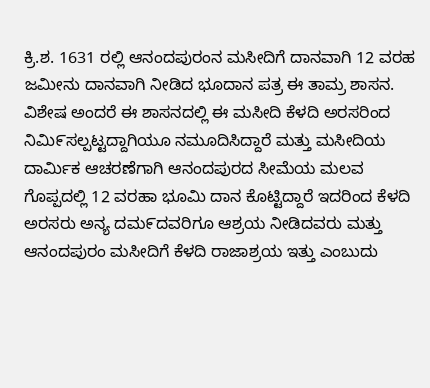ಕ್ರಿ.ಶ. 1631 ರಲ್ಲಿ ಆನಂದಪುರಂನ ಮಸೀದಿಗೆ ದಾನವಾಗಿ 12 ವರಹ ಜಮೀನು ದಾನವಾಗಿ ನೀಡಿದ ಭೂದಾನ ಪತ್ರ ಈ ತಾಮ್ರ ಶಾಸನ. ವಿಶೇಷ ಅಂದರೆ ಈ ಶಾಸನದಲ್ಲಿ ಈ ಮಸೀದಿ ಕೆಳದಿ ಅರಸರಿಂದ ನಿಮಿ೯ಸಲ್ಪಟ್ಟದ್ದಾಗಿಯೂ ನಮೂದಿಸಿದ್ದಾರೆ ಮತ್ತು ಮಸೀದಿಯ ದಾರ್ಮಿಕ ಆಚರಣೆಗಾಗಿ ಆನಂದಪುರದ ಸೀಮೆಯ ಮಲವ ಗೊಪ್ಪದಲ್ಲಿ 12 ವರಹಾ ಭೂಮಿ ದಾನ ಕೊಟ್ಟಿದ್ದಾರೆ ಇದರಿಂದ ಕೆಳದಿ ಅರಸರು ಅನ್ಯ ದಮ೯ದವರಿಗೂ ಆಶ್ರಯ ನೀಡಿದವರು ಮತ್ತು ಆನಂದಪುರಂ ಮಸೀದಿಗೆ ಕೆಳದಿ ರಾಜಾಶ್ರಯ ಇತ್ತು ಎಂಬುದು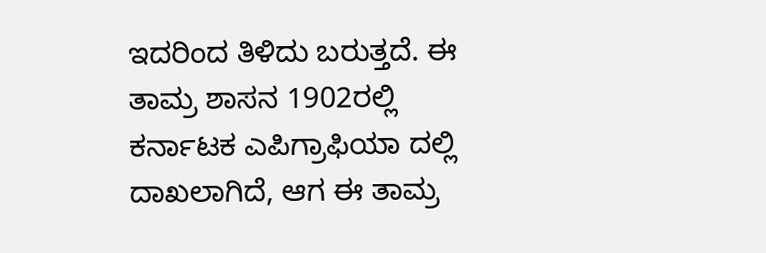ಇದರಿಂದ ತಿಳಿದು ಬರುತ್ತದೆ. ಈ ತಾಮ್ರ ಶಾಸನ 1902ರಲ್ಲಿ ಕರ್ನಾಟಕ ಎಪಿಗ್ರಾಫಿಯಾ ದಲ್ಲಿ ದಾಖಲಾಗಿದೆ, ಆಗ ಈ ತಾಮ್ರ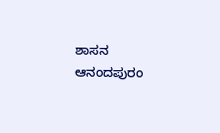ಶಾಸನ ಆನಂದಪುರಂ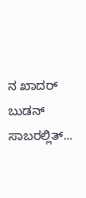ನ ಖಾದರ್ ಬುಡನ್ ಸಾಬರಲ್ಲಿತ್...